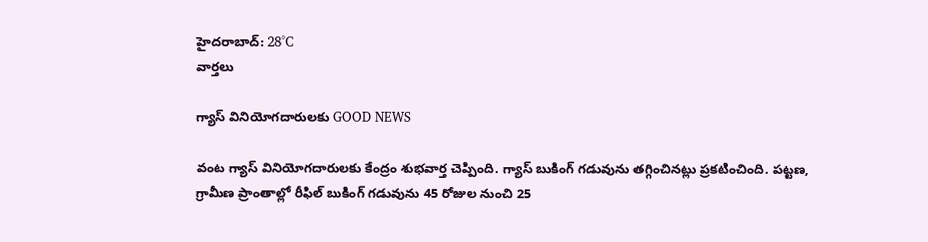హైదరాబాద్: 28°C
వార్తలు

గ్యాస్ వినియోగదారులకు GOOD NEWS

వంట గ్యాస్ వినియోగదారులకు కేంద్రం శుభవార్త చెప్పింది. గ్యాస్ బుకింగ్ గడువును తగ్గించినట్లు ప్రకటించింది. పట్టణ, గ్రామీణ ప్రాంతాల్లో రీఫిల్ బుకింగ్ గడువును 45 రోజుల నుంచి 25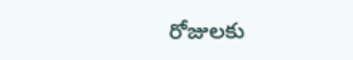రోజులకు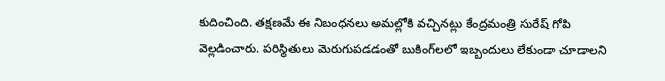కుదించింది. తక్షణమే ఈ నిబంధనలు అమల్లోకి వచ్చినట్లు కేంద్రమంత్రి సురేష్ గోపి వెల్లడించారు. పరిస్థితులు మెరుగుపడడంతో బుకింగ్‌లలో ఇబ్బందులు లేకుండా చూడాలని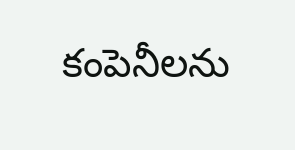కంపెనీలను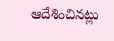ఆదేశించినట్లు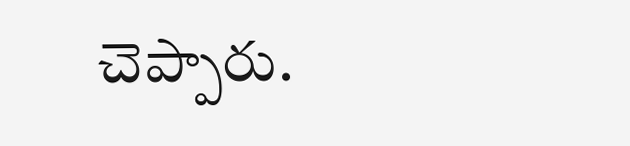చెప్పారు.